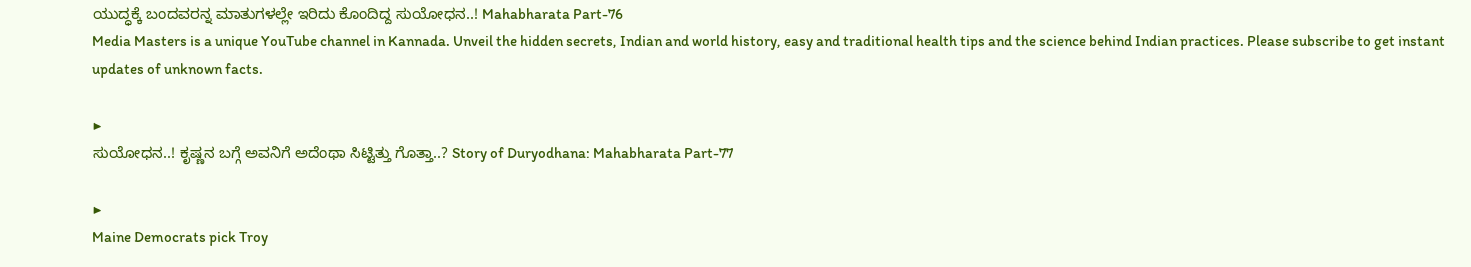ಯುದ್ಧಕ್ಕೆ ಬಂದವರನ್ನ ಮಾತುಗಳಲ್ಲೇ ಇರಿದು ಕೊಂದಿದ್ದ ಸುಯೋಧನ..! Mahabharata Part-76
Media Masters is a unique YouTube channel in Kannada. Unveil the hidden secrets, Indian and world history, easy and traditional health tips and the science behind Indian practices. Please subscribe to get instant updates of unknown facts.

▶
ಸುಯೋಧನ..! ಕೃಷ್ಣನ ಬಗ್ಗೆ ಅವನಿಗೆ ಅದೆಂಥಾ ಸಿಟ್ಟಿತ್ತು ಗೊತ್ತಾ..? Story of Duryodhana: Mahabharata Part-77

▶
Maine Democrats pick Troy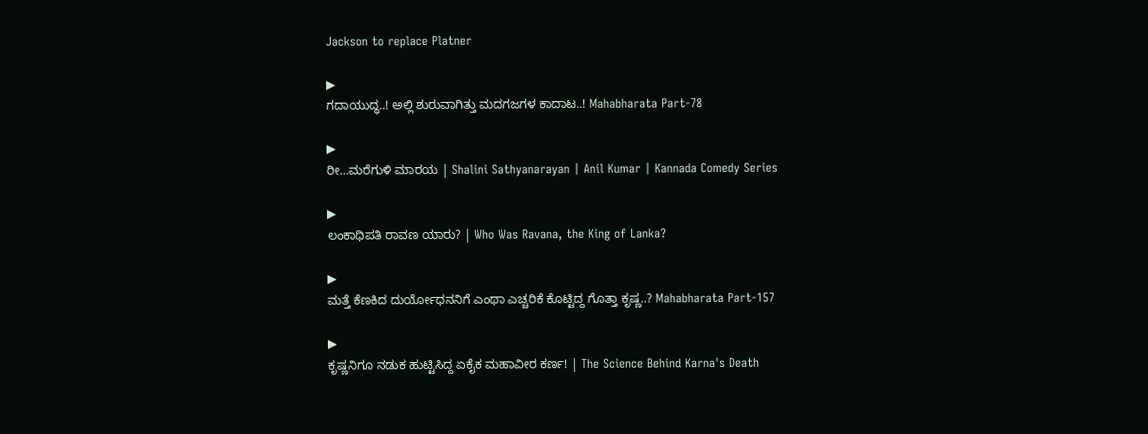Jackson to replace Platner

▶
ಗದಾಯುದ್ಧ..! ಅಲ್ಲಿ ಶುರುವಾಗಿತ್ತು ಮದಗಜಗಳ ಕಾದಾಟ..! Mahabharata Part-78

▶
ರೀ...ಮರೆಗುಳಿ ಮಾರಯ | Shalini Sathyanarayan | Anil Kumar | Kannada Comedy Series

▶
ಲಂಕಾಧಿಪತಿ ರಾವಣ ಯಾರು? | Who Was Ravana, the King of Lanka?

▶
ಮತ್ತೆ ಕೆಣಕಿದ ದುರ್ಯೋಧನನಿಗೆ ಎಂಥಾ ಎಚ್ಚರಿಕೆ ಕೊಟ್ಟಿದ್ದ ಗೊತ್ತಾ ಕೃಷ್ಣ..? Mahabharata Part-157

▶
ಕೃಷ್ಣನಿಗೂ ನಡುಕ ಹುಟ್ಟಿಸಿದ್ದ ಏಕೈಕ ಮಹಾವೀರ ಕರ್ಣ! | The Science Behind Karna's Death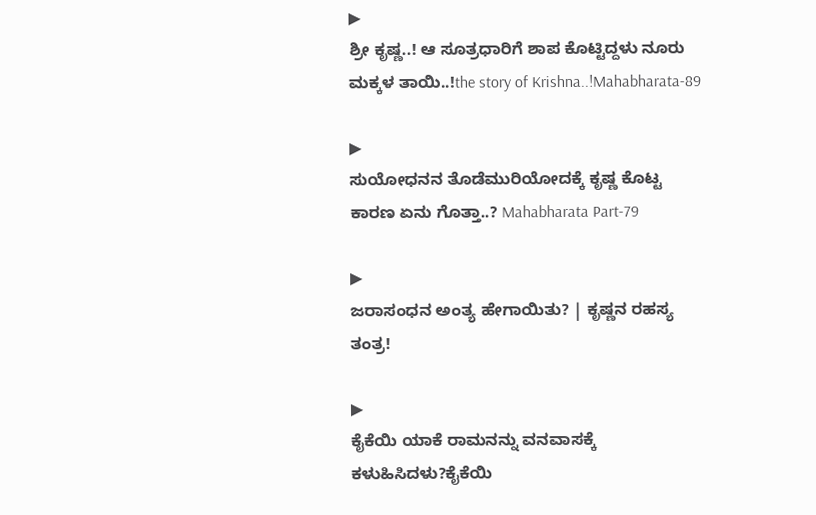▶
ಶ್ರೀ ಕೃಷ್ಣ..! ಆ ಸೂತ್ರಧಾರಿಗೆ ಶಾಪ ಕೊಟ್ಟಿದ್ದಳು ನೂರು ಮಕ್ಕಳ ತಾಯಿ..!the story of Krishna..!Mahabharata-89

▶
ಸುಯೋಧನನ ತೊಡೆಮುರಿಯೋದಕ್ಕೆ ಕೃಷ್ಣ ಕೊಟ್ಟ ಕಾರಣ ಏನು ಗೊತ್ತಾ..? Mahabharata Part-79

▶
ಜರಾಸಂಧನ ಅಂತ್ಯ ಹೇಗಾಯಿತು? | ಕೃಷ್ಣನ ರಹಸ್ಯ ತಂತ್ರ!

▶
ಕೈಕೆಯಿ ಯಾಕೆ ರಾಮನನ್ನು ವನವಾಸಕ್ಕೆ ಕಳುಹಿಸಿದಳು?ಕೈಕೆಯಿ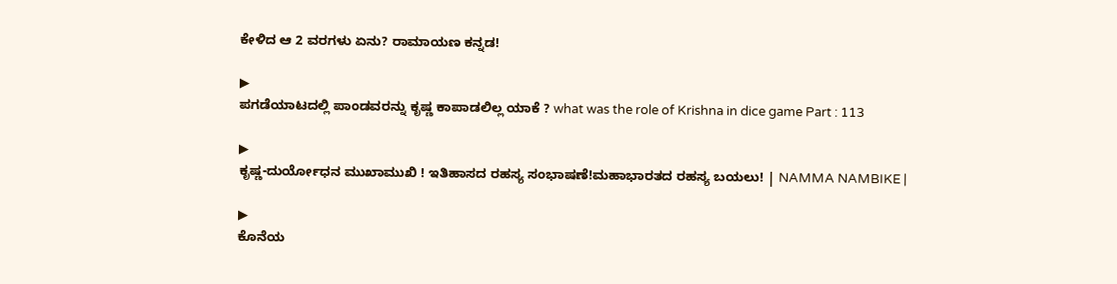ಕೇಳಿದ ಆ 2 ವರಗಳು ಏನು? ರಾಮಾಯಣ ಕನ್ನಡ!

▶
ಪಗಡೆಯಾಟದಲ್ಲಿ ಪಾಂಡವರನ್ನು ಕೃಷ್ಣ ಕಾಪಾಡಲಿಲ್ಲ ಯಾಕೆ ? what was the role of Krishna in dice game Part : 113

▶
ಕೃಷ್ಣ-ದುರ್ಯೋಧನ ಮುಖಾಮುಖಿ ! ಇತಿಹಾಸದ ರಹಸ್ಯ ಸಂಭಾಷಣೆ!ಮಹಾಭಾರತದ ರಹಸ್ಯ ಬಯಲು! | NAMMA NAMBIKE |

▶
ಕೊನೆಯ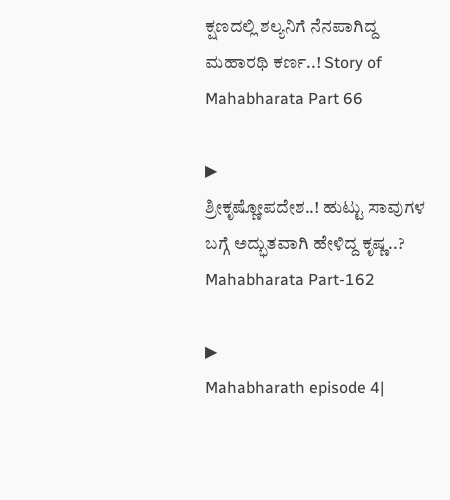ಕ್ಷಣದಲ್ಲಿ ಶಲ್ಯನಿಗೆ ನೆನಪಾಗಿದ್ದ ಮಹಾರಥಿ ಕರ್ಣ..! Story of Mahabharata Part 66

▶
ಶ್ರೀಕೃಷ್ಣೋಪದೇಶ..! ಹುಟ್ಟು ಸಾವುಗಳ ಬಗ್ಗೆ ಅದ್ಭುತವಾಗಿ ಹೇಳಿದ್ದ ಕೃಷ್ಣ..? Mahabharata Part-162

▶
Mahabharath episode 4|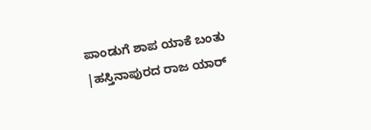ಪಾಂಡುಗೆ ಶಾಪ ಯಾಕೆ ಬಂತು |ಹಸ್ತಿನಾಪುರದ ರಾಜ ಯಾರ್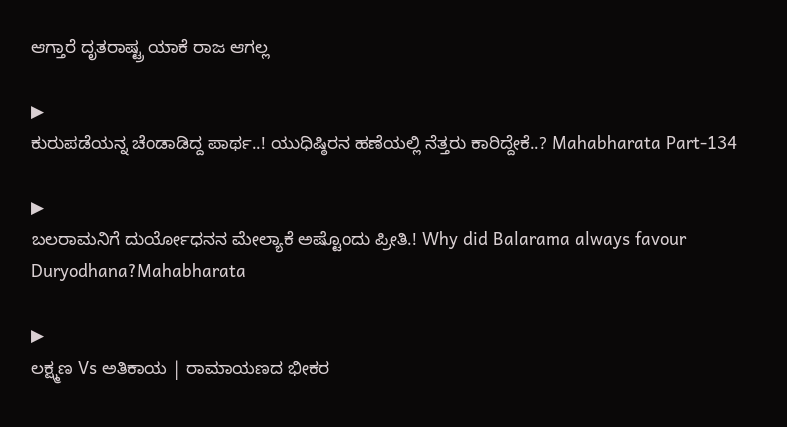ಆಗ್ತಾರೆ ದೃತರಾಷ್ಟ್ರ ಯಾಕೆ ರಾಜ ಆಗಲ್ಲ

▶
ಕುರುಪಡೆಯನ್ನ ಚೆಂಡಾಡಿದ್ದ ಪಾರ್ಥ..! ಯುಧಿಷ್ಠಿರನ ಹಣೆಯಲ್ಲಿ ನೆತ್ತರು ಕಾರಿದ್ದೇಕೆ..? Mahabharata Part-134

▶
ಬಲರಾಮನಿಗೆ ದುರ್ಯೋಧನನ ಮೇಲ್ಯಾಕೆ ಅಷ್ಟೊಂದು ಪ್ರೀತಿ.! Why did Balarama always favour Duryodhana?Mahabharata

▶
ಲಕ್ಷ್ಮಣ Vs ಅತಿಕಾಯ | ರಾಮಾಯಣದ ಭೀಕರ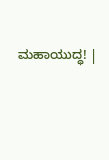ಮಹಾಯುದ್ಧ! |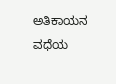ಅತಿಕಾಯನ ವಧೆಯ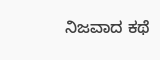ನಿಜವಾದ ಕಥೆ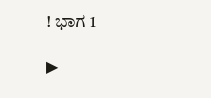! ಭಾಗ 1

▶